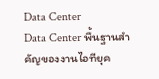Data Center
Data Center พื้นฐานสำคัญของงานไอทียุค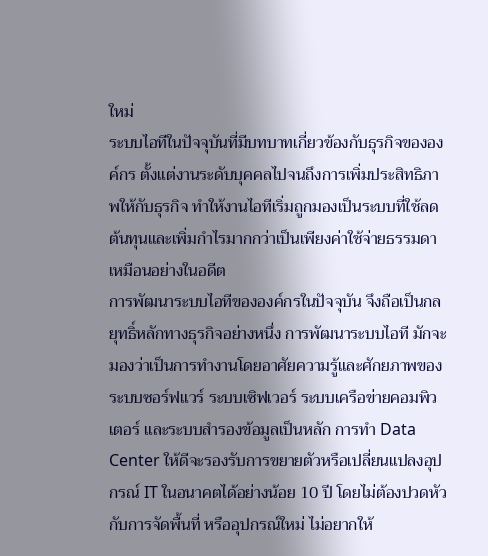ใหม่
ระบบไอทีในปัจจุบันที่มีบทบาทเกี่ยวข้องกับธุรกิจขององค์กร ตั้งแต่งานระดับบุคคลไปจนถึงการเพิ่มประสิทธิภาพให้กับธุรกิจ ทำให้งานไอทีเริ่มถูกมองเป็นระบบที่ใช้ลดต้นทุนและเพิ่มกำไรมากกว่าเป็นเพียงค่าใช้จ่ายธรรมดาเหมือนอย่างในอดีต
การพัฒนาระบบไอทีขององค์กรในปัจจุบัน จึงถือเป็นกลยุทธิ์หลักทางธุรกิจอย่างหนึ่ง การพัฒนาระบบไอที มักจะมองว่าเป็นการทำงานโดยอาศัยความรู้และศักยภาพของระบบซอร์ฟแวร์ ระบบเซิฟเวอร์ ระบบเครือข่ายคอมพิวเตอร์ และระบบสำรองข้อมูลเป็นหลัก การทำ Data Center ให้ดีจะรองรับการขยายตัวหรือเปลี่ยนแปลงอุปกรณ์ IT ในอนาคตได้อย่างน้อย 10 ปี โดยไม่ต้องปวดหัวกับการจัดพื้นที่ หรืออุปกรณ์ใหม่ ไม่อยากให้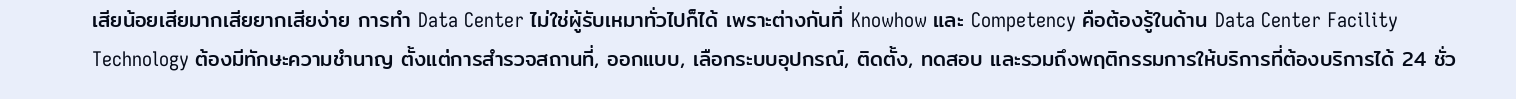เสียน้อยเสียมากเสียยากเสียง่าย การทำ Data Center ไม่ใช่ผู้รับเหมาทั่วไปก็ได้ เพราะต่างกันที่ Knowhow และ Competency คือต้องรู้ในด้าน Data Center Facility Technology ต้องมีทักษะความชำนาญ ตั้งแต่การสำรวจสถานที่, ออกแบบ, เลือกระบบอุปกรณ์, ติดตั้ง, ทดสอบ และรวมถึงพฤติกรรมการให้บริการที่ต้องบริการได้ 24 ชั่ว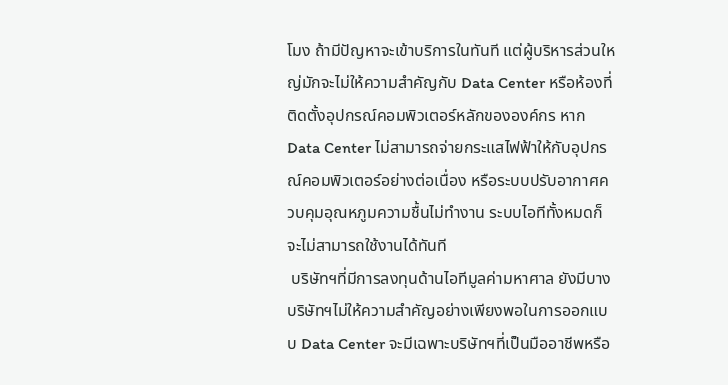โมง ถ้ามีปัญหาจะเข้าบริการในทันที แต่ผู้บริหารส่วนใหญ่มักจะไม่ให้ความสำคัญกับ Data Center หรือห้องที่ติดตั้งอุปกรณ์คอมพิวเตอร์หลักขององค์กร หาก Data Center ไม่สามารถจ่ายกระแสไฟฟ้าให้กับอุปกรณ์คอมพิวเตอร์อย่างต่อเนื่อง หรือระบบปรับอากาศควบคุมอุณหภูมความชื้นไม่ทำงาน ระบบไอทีทั้งหมดก็จะไม่สามารถใช้งานได้ทันที
 บริษัทฯที่มีการลงทุนด้านไอทีมูลค่ามหาศาล ยังมีบางบริษัทฯไม่ให้ความสำคัญอย่างเพียงพอในการออกแบบ Data Center จะมีเฉพาะบริษัทฯที่เป็นมืออาชีพหรือ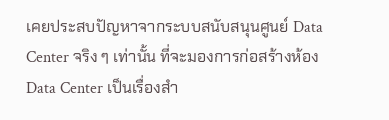เคยประสบปัญหาจากระบบสนับสนุนศูนย์ Data Center จริง ๆ เท่านั้น ที่จะมองการก่อสร้างห้อง Data Center เป็นเรื่องสำ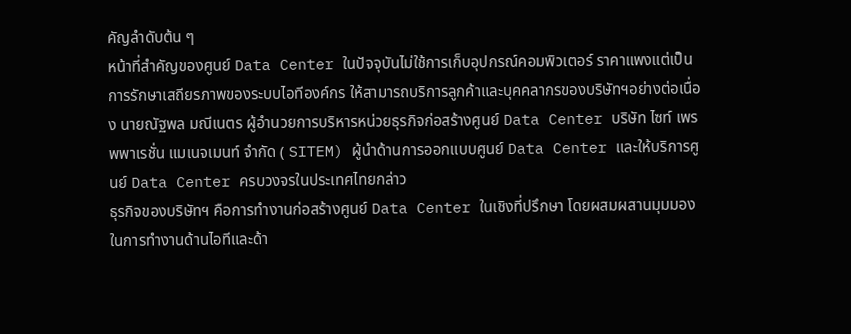คัญลำดับต้น ๆ
หน้าที่สำคัญของศูนย์ Data Center ในปัจจุบันไม่ใช้การเก็บอุปกรณ์คอมพิวเตอร์ ราคาแพงแต่เป็นการรักษาเสถียรภาพของระบบไอทีองค์กร ให้สามารถบริการลูกค้าและบุคคลากรของบริษัทฯอย่างต่อเนื่อง นายณัฐพล มณีเนตร ผู้อำนวยการบริหารหน่วยธุรกิจก่อสร้างศูนย์ Data Center บริษัท ไซท์ เพรพพาเรชั่น แมเนจเมนท์ จำกัด ( SITEM) ผู้นำด้านการออกแบบศูนย์ Data Center และให้บริการศูนย์ Data Center ครบวงจรในประเทศไทยกล่าว
ธุรกิจของบริษัทฯ คือการทำงานก่อสร้างศูนย์ Data Center ในเชิงที่ปรึกษา โดยผสมผสานมุมมองในการทำงานด้านไอทีและด้า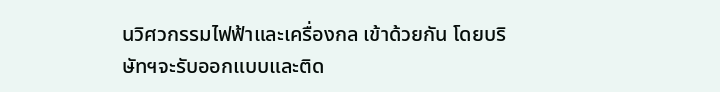นวิศวกรรมไฟฟ้าและเครื่องกล เข้าด้วยกัน โดยบริษัทฯจะรับออกแบบและติด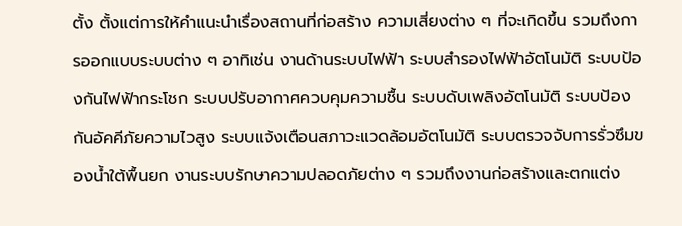ตั้ง ตั้งแต่การให้คำแนะนำเรื่องสถานที่ก่อสร้าง ความเสี่ยงต่าง ๆ ที่จะเกิดขึ้น รวมถึงการออกแบบระบบต่าง ๆ อาทิเช่น งานด้านระบบไฟฟ้า ระบบสำรองไฟฟ้าอัตโนมัติ ระบบป้องกันไฟฟ้ากระโชก ระบบปรับอากาศควบคุมความชื้น ระบบดับเพลิงอัตโนมัติ ระบบป้องกันอัคคีภัยความไวสูง ระบบแจ้งเตือนสภาวะแวดล้อมอัตโนมัติ ระบบตรวจจับการรั่วซึมของน้ำใต้พื้นยก งานระบบรักษาความปลอดภัยต่าง ๆ รวมถึงงานก่อสร้างและตกแต่ง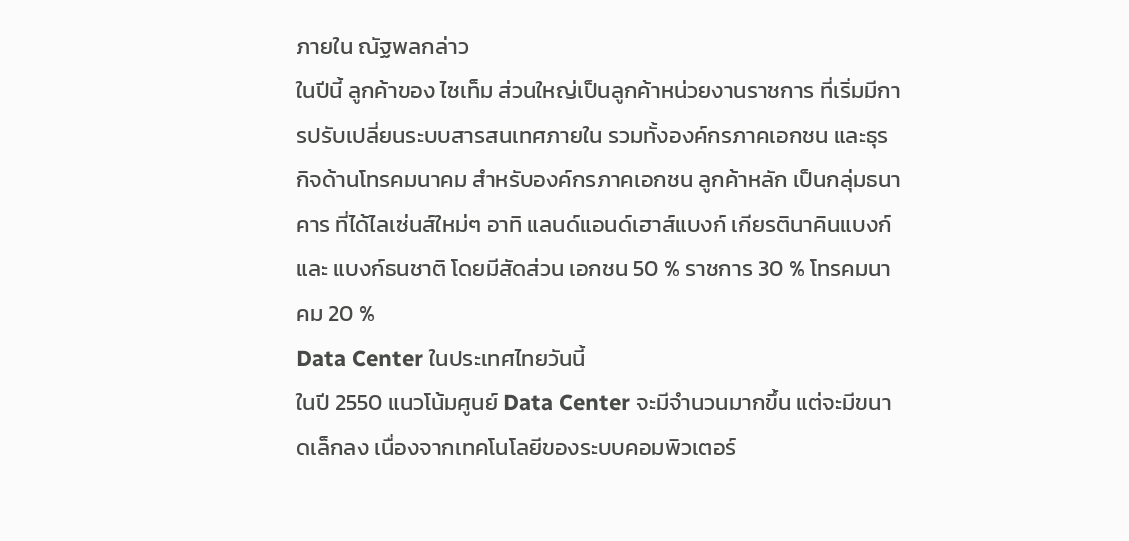ภายใน ณัฐพลกล่าว
ในปีนี้ ลูกค้าของ ไซเท็ม ส่วนใหญ่เป็นลูกค้าหน่วยงานราชการ ที่เริ่มมีการปรับเปลี่ยนระบบสารสนเทศภายใน รวมทั้งองค์กรภาคเอกชน และธุรกิจด้านโทรคมนาคม สำหรับองค์กรภาคเอกชน ลูกค้าหลัก เป็นกลุ่มธนาคาร ที่ได้ไลเซ่นส์ใหม่ๆ อาทิ แลนด์แอนด์เฮาส์แบงก์ เกียรตินาคินแบงก์ และ แบงก์ธนชาติ โดยมีสัดส่วน เอกชน 50 % ราชการ 30 % โทรคมนาคม 20 %
Data Center ในประเทศไทยวันนี้
ในปี 2550 แนวโน้มศูนย์ Data Center จะมีจำนวนมากขึ้น แต่จะมีขนาดเล็กลง เนื่องจากเทคโนโลยีของระบบคอมพิวเตอร์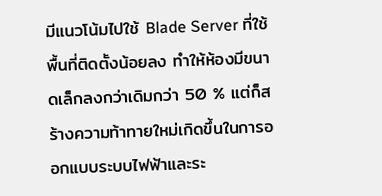มีแนวโน้มไปใช้ Blade Server ที่ใช้พื้นที่ติดตั้งน้อยลง ทำให้ห้องมีขนาดเล็กลงกว่าเดิมกว่า 50 % แต่ก็สร้างความท้าทายใหม่เกิดขึ้นในการออกแบบระบบไฟฟ้าและระ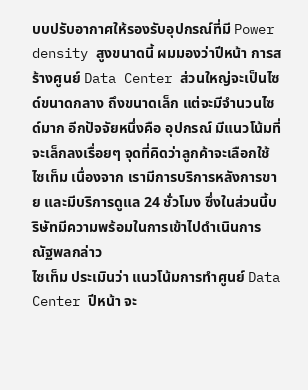บบปรับอากาศให้รองรับอุปกรณ์ที่มี Power density สูงขนาดนี้ ผมมองว่าปีหน้า การสร้างศูนย์ Data Center ส่วนใหญ่จะเป็นไซด์ขนาดกลาง ถึงขนาดเล็ก แต่จะมีจำนวนไซด์มาก อีกปัจจัยหนึ่งคือ อุปกรณ์ มีแนวโน้มที่จะเล็กลงเรื่อยๆ จุดที่คิดว่าลูกค้าจะเลือกใช้ ไซเท็ม เนื่องจาก เรามีการบริการหลังการขาย และมีบริการดูแล 24 ชั่วโมง ซึ่งในส่วนนี้บริษัทมีความพร้อมในการเข้าไปดำเนินการ ณัฐพลกล่าว
ไซเท็ม ประเมินว่า แนวโน้มการทำศูนย์ Data Center ปีหน้า จะ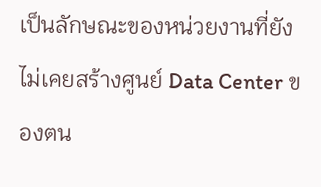เป็นลักษณะของหน่วยงานที่ยังไม่เคยสร้างศูนย์ Data Center ของตน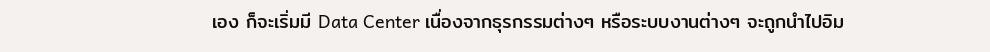เอง ก็จะเริ่มมี Data Center เนื่องจากธุรกรรมต่างๆ หรือระบบงานต่างๆ จะถูกนำไปอิม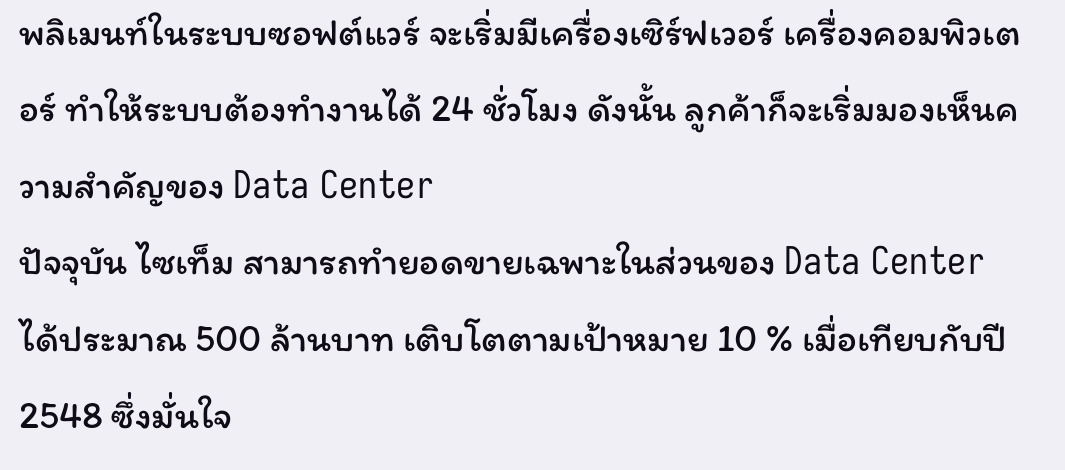พลิเมนท์ในระบบซอฟต์แวร์ จะเริ่มมีเครื่องเซิร์ฟเวอร์ เครื่องคอมพิวเตอร์ ทำให้ระบบต้องทำงานได้ 24 ชั่วโมง ดังนั้น ลูกค้าก็จะเริ่มมองเห็นความสำคัญของ Data Center
ปัจจุบัน ไซเท็ม สามารถทำยอดขายเฉพาะในส่วนของ Data Center ได้ประมาณ 500 ล้านบาท เติบโตตามเป้าหมาย 10 % เมื่อเทียบกับปี 2548 ซึ่งมั่นใจ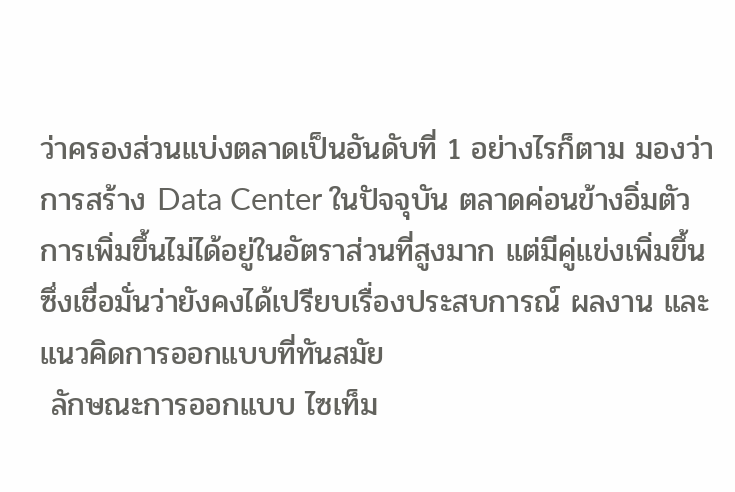ว่าครองส่วนแบ่งตลาดเป็นอันดับที่ 1 อย่างไรก็ตาม มองว่า การสร้าง Data Center ในปัจจุบัน ตลาดค่อนข้างอิ่มตัว การเพิ่มขึ้นไม่ได้อยู่ในอัตราส่วนที่สูงมาก แต่มีคู่แข่งเพิ่มขึ้น ซึ่งเชื่อมั่นว่ายังคงได้เปรียบเรื่องประสบการณ์ ผลงาน และแนวคิดการออกแบบที่ทันสมัย
 ลักษณะการออกแบบ ไซเท็ม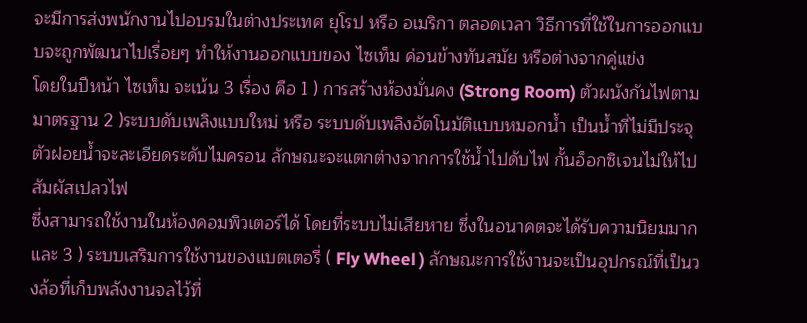จะมีการส่งพนักงานไปอบรมในต่างประเทศ ยุโรป หรือ อเมริกา ตลอดเวลา วิธีการที่ใช้ในการออกแบบจะถูกพัฒนาไปเรื่อยๆ ทำให้งานออกแบบของ ไซเท็ม ค่อนข้างทันสมัย หรือต่างจากคู่แข่ง
โดยในปีหน้า ไซเท็ม จะเน้น 3 เรื่อง คือ 1 ) การสร้างห้องมั่นคง (Strong Room) ตัวผนังกันไฟตามมาตรฐาน 2 )ระบบดับเพลิงแบบใหม่ หรือ ระบบดับเพลิงอัตโนมัติแบบหมอกน้ำ เป็นน้ำที่ไม่มีประจุ ตัวฝอยน้ำจะละเอียดระดับไมครอน ลักษณะจะแตกต่างจากการใช้น้ำไปดับไฟ กั้นอ็อกซิเจนไม่ให้ไปสัมผัสเปลวไฟ
ซึ่งสามารถใช้งานในห้องคอมพิวเตอร์ได้ โดยที่ระบบไม่เสียหาย ซึ่งในอนาคตจะได้รับความนิยมมาก และ 3 ) ระบบเสริมการใช้งานของแบตเตอรี่ ( Fly Wheel ) ลักษณะการใช้งานจะเป็นอุปกรณ์ที่เป็นวงล้อที่เก็บพลังงานจลไว้ที่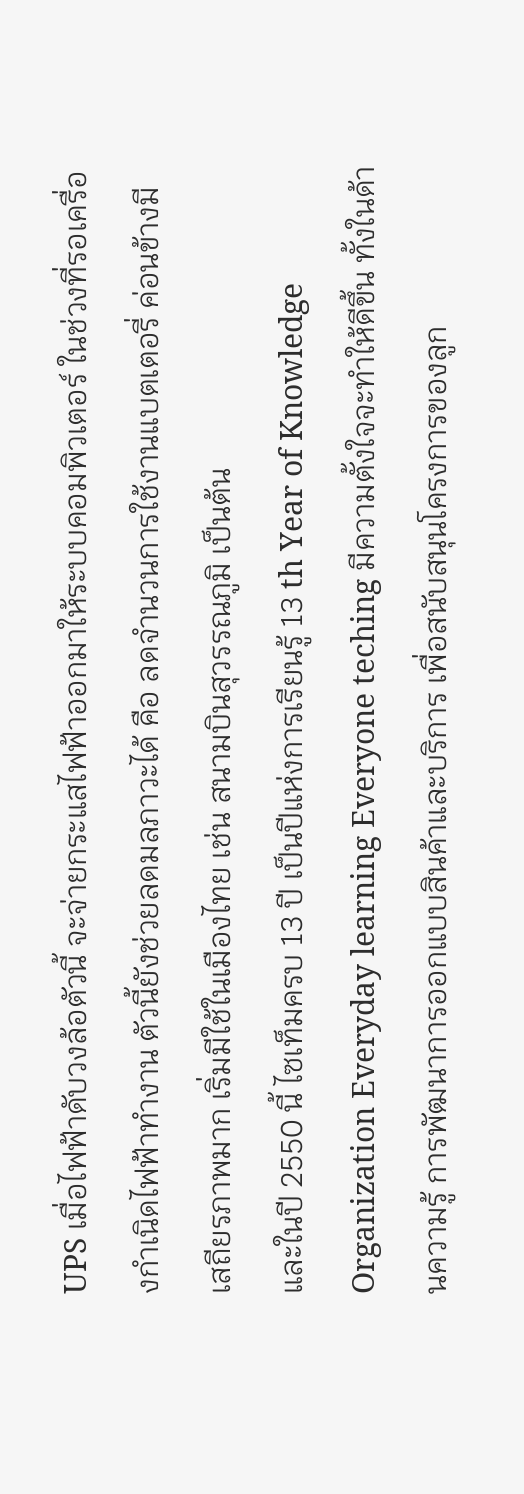UPS เมื่อไฟฟ้าดับวงล้อตัวนี้ จะจ่ายกระแสไฟฟ้าออกมาให้ระบบคอมพิวเตอร์ ในช่วงที่รอเครื่องกำเนิดไฟฟ้าทำงาน ตัวนี้ยังช่วยลดมลภาวะได้ คือ ลดจำนวนการใช้งานแบตเตอรี่ ค่อนข้างมีเสถียรภาพมาก เริ่มมีใช้ในเมืองไทย เช่น สนามบินสุวรรณภูมิ เป็นต้น
และในปี 2550 นี้ ไซเท็มครบ 13 ปี เป็นปีแห่งการเรียนรู้ 13 th Year of Knowledge Organization Everyday learning Everyone teching มีความตั้งใจจะทำให้ดีขึ้น ทั้งในด้านความรู้ การพัฒนาการออกแบบสินค้าและบริการ เพื่อสนับสนุนโครงการของลูก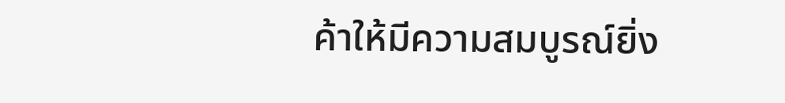ค้าให้มีความสมบูรณ์ยิ่ง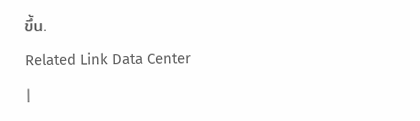ขึ้น.
Related Link Data Center
|